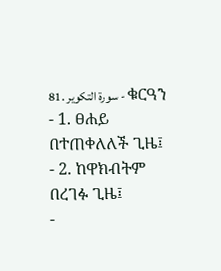81. سورة التكوير - ቁርዓን
- 1. ፀሐይ በተጠቀለለች ጊዜ፤
- 2. ከዋክብትም በረገፉ ጊዜ፤
-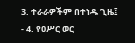3. ተራራዎችም በተነዱ ጊዜ፤
- 4. የዐሥር ወር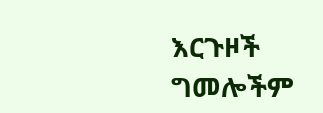እርጉዞች ግመሎችም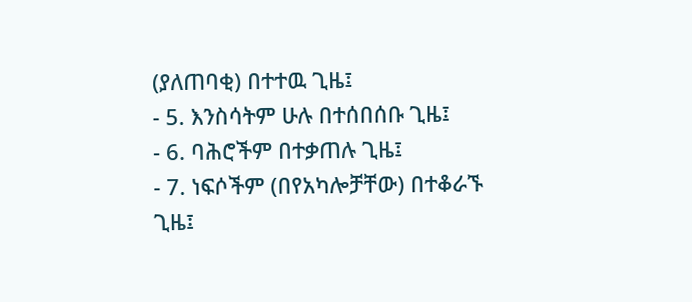(ያለጠባቂ) በተተዉ ጊዜ፤
- 5. እንስሳትም ሁሉ በተሰበሰቡ ጊዜ፤
- 6. ባሕሮችም በተቃጠሉ ጊዜ፤
- 7. ነፍሶችም (በየአካሎቻቸው) በተቆራኙ ጊዜ፤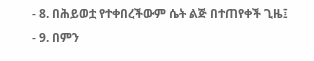- 8. በሕይወቷ የተቀበረችውም ሴት ልጅ በተጠየቀች ጊዜ፤
- 9. በምን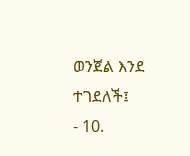ወንጀል እንደ ተገደለች፤
- 10.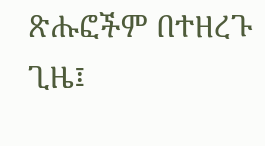ጽሑፎችም በተዘረጉ ጊዜ፤